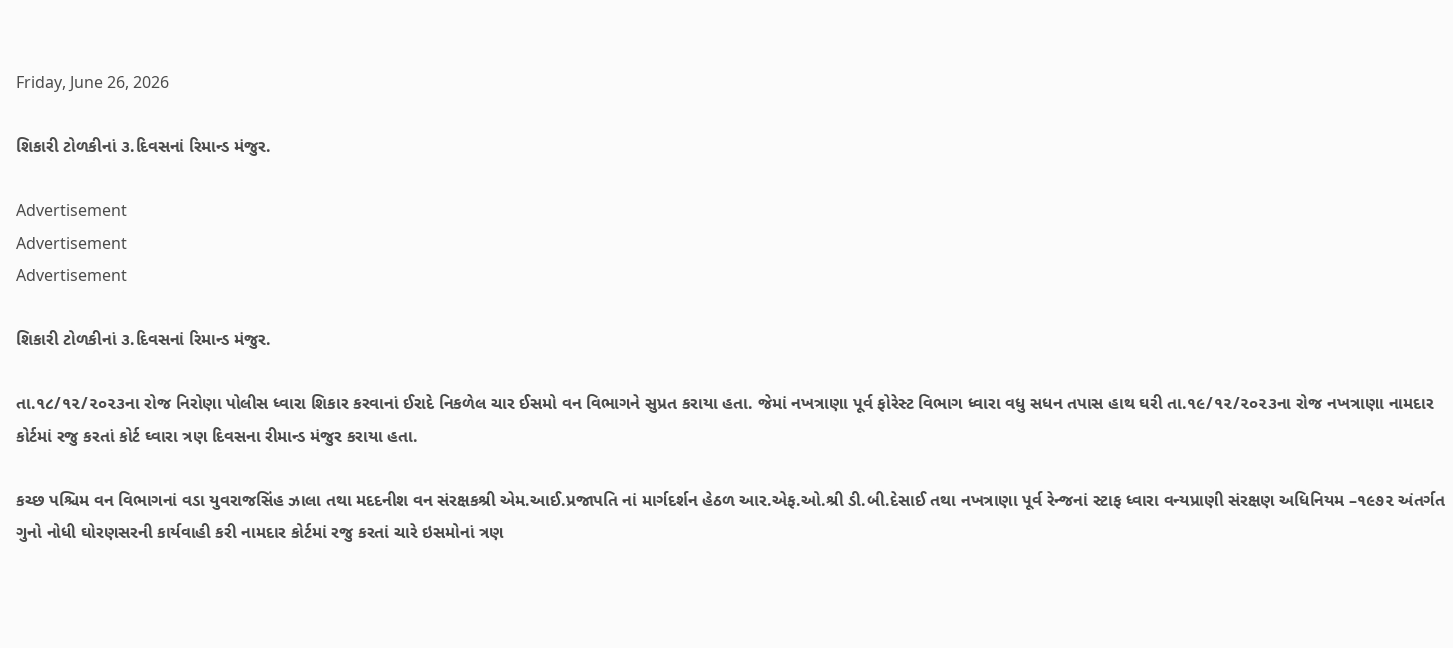Friday, June 26, 2026

શિકારી ટોળકીનાં ૩.દિવસનાં રિમાન્ડ મંજુર.

Advertisement
Advertisement
Advertisement

શિકારી ટોળકીનાં ૩.દિવસનાં રિમાન્ડ મંજુર.

તા.૧૮/૧૨/૨૦૨૩ના રોજ નિરોણા પોલીસ ધ્વારા શિકાર કરવાનાં ઈરાદે નિકળેલ ચાર ઈસમો વન વિભાગને સુપ્રત કરાયા હતા. જેમાં નખત્રાણા પૂર્વ ફોરેસ્ટ વિભાગ ધ્વારા વધુ સધન તપાસ હાથ ઘરી તા.૧૯/૧૨/૨૦૨૩ના રોજ નખત્રાણા નામદાર કોર્ટમાં રજુ કરતાં કોર્ટ ઘ્વારા ત્રણ દિવસના રીમાન્ડ મંજુર કરાયા હતા.

કચ્છ પશ્ચિમ વન વિભાગનાં વડા યુવરાજસિંહ ઝાલા તથા મદદનીશ વન સંરક્ષકશ્રી એમ.આઈ.પ્રજાપતિ નાં માર્ગદર્શન હેઠળ આર.એફ.ઓ.શ્રી ડી.બી.દેસાઈ તથા નખત્રાણા પૂર્વ રેન્જનાં સ્ટાફ ધ્વારા વન્યપ્રાણી સંરક્ષણ અધિનિયમ –૧૯૭૨ અંતર્ગત ગુનો નોધી ઘોરણસરની કાર્યવાહી કરી નામદાર કોર્ટમાં રજુ કરતાં ચારે ઇસમોનાં ત્રણ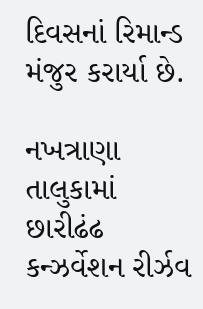દિવસનાં રિમાન્ડ મંજુર કરાર્યા છે.

નખત્રાણા તાલુકામાં છારીઢંઢ કન્ઝર્વેશન રીર્ઝવ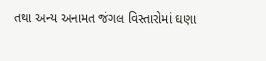તથા અન્ય અનામત જંગલ વિસ્તારોમાં ઘણા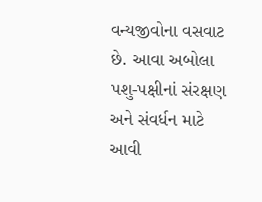વન્યજીવોના વસવાટ છે. આવા અબોલા પશુ-પક્ષીનાં સંરક્ષણ અને સંવર્ધન માટે આવી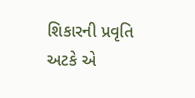શિકારની પ્રવૃતિ અટકે એ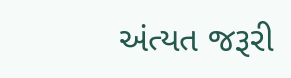અંત્યત જરૂરી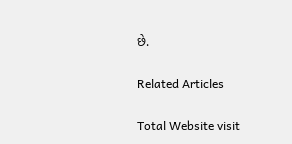છે.

Related Articles

Total Website visit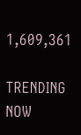1,609,361

TRENDING NOW